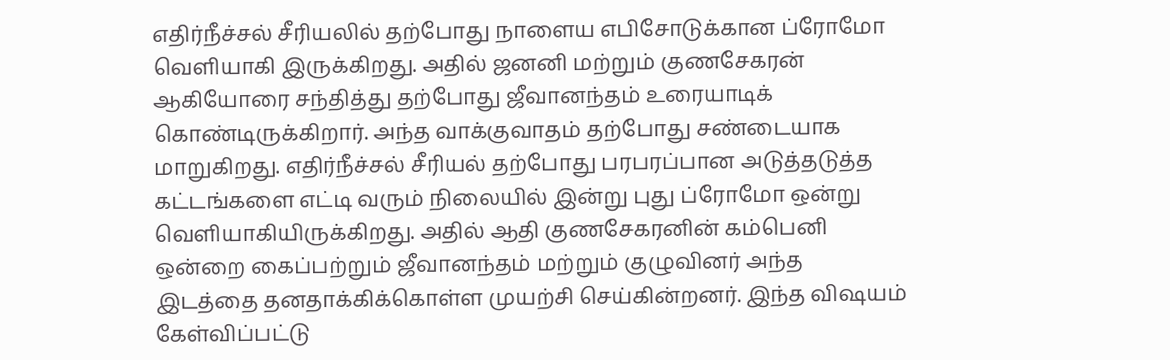எதிர்நீச்சல் சீரியலில் தற்போது நாளைய எபிசோடுக்கான ப்ரோமோ வெளியாகி இருக்கிறது. அதில் ஜனனி மற்றும் குணசேகரன் ஆகியோரை சந்தித்து தற்போது ஜீவானந்தம் உரையாடிக் கொண்டிருக்கிறார். அந்த வாக்குவாதம் தற்போது சண்டையாக மாறுகிறது. எதிர்நீச்சல் சீரியல் தற்போது பரபரப்பான அடுத்தடுத்த கட்டங்களை எட்டி வரும் நிலையில் இன்று புது ப்ரோமோ ஒன்று வெளியாகியிருக்கிறது. அதில் ஆதி குணசேகரனின் கம்பெனி ஒன்றை கைப்பற்றும் ஜீவானந்தம் மற்றும் குழுவினர் அந்த இடத்தை தனதாக்கிக்கொள்ள முயற்சி செய்கின்றனர். இந்த விஷயம் கேள்விப்பட்டு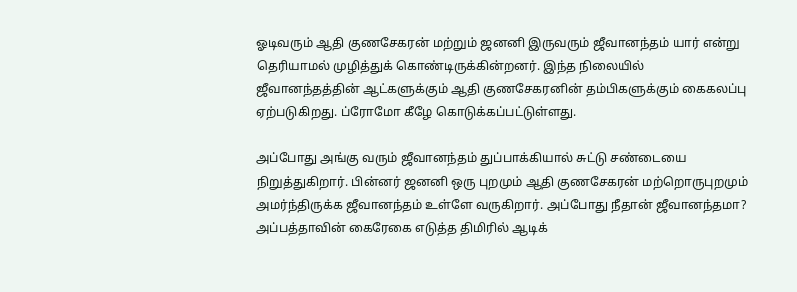ஓடிவரும் ஆதி குணசேகரன் மற்றும் ஜனனி இருவரும் ஜீவானந்தம் யார் என்று தெரியாமல் முழித்துக் கொண்டிருக்கின்றனர். இந்த நிலையில் ஜீவானந்தத்தின் ஆட்களுக்கும் ஆதி குணசேகரனின் தம்பிகளுக்கும் கைகலப்பு ஏற்படுகிறது. ப்ரோமோ கீழே கொடுக்கப்பட்டுள்ளது.

அப்போது அங்கு வரும் ஜீவானந்தம் துப்பாக்கியால் சுட்டு சண்டையை நிறுத்துகிறார். பின்னர் ஜனனி ஒரு புறமும் ஆதி குணசேகரன் மற்றொருபுறமும் அமர்ந்திருக்க ஜீவானந்தம் உள்ளே வருகிறார். அப்போது நீதான் ஜீவானந்தமா? அப்பத்தாவின் கைரேகை எடுத்த திமிரில் ஆடிக்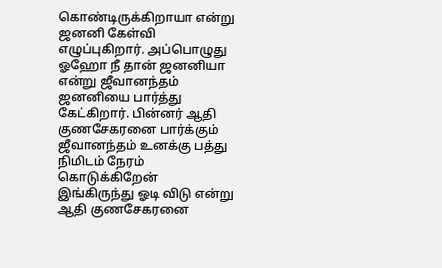கொண்டிருக்கிறாயா என்று ஜனனி கேள்வி எழுப்புகிறார். அப்பொழுது ஓஹோ நீ தான் ஜனனியா என்று ஜீவானந்தம் ஜனனியை பார்த்து கேட்கிறார். பின்னர் ஆதி குணசேகரனை பார்க்கும் ஜீவானந்தம் உனக்கு பத்து நிமிடம் நேரம் கொடுக்கிறேன் இங்கிருந்து ஓடி விடு என்று ஆதி குணசேகரனை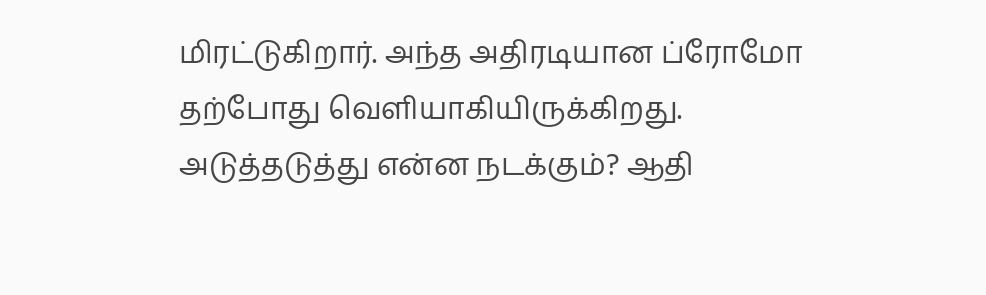மிரட்டுகிறார். அந்த அதிரடியான ப்ரோமோ தற்போது வெளியாகியிருக்கிறது. அடுத்தடுத்து என்ன நடக்கும்? ஆதி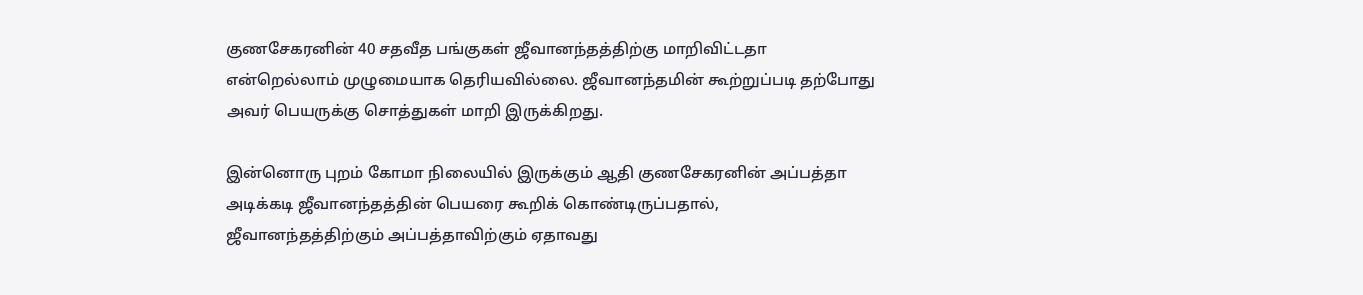குணசேகரனின் 40 சதவீத பங்குகள் ஜீவானந்தத்திற்கு மாறிவிட்டதா என்றெல்லாம் முழுமையாக தெரியவில்லை. ஜீவானந்தமின் கூற்றுப்படி தற்போது அவர் பெயருக்கு சொத்துகள் மாறி இருக்கிறது.

இன்னொரு புறம் கோமா நிலையில் இருக்கும் ஆதி குணசேகரனின் அப்பத்தா அடிக்கடி ஜீவானந்தத்தின் பெயரை கூறிக் கொண்டிருப்பதால், ஜீவானந்தத்திற்கும் அப்பத்தாவிற்கும் ஏதாவது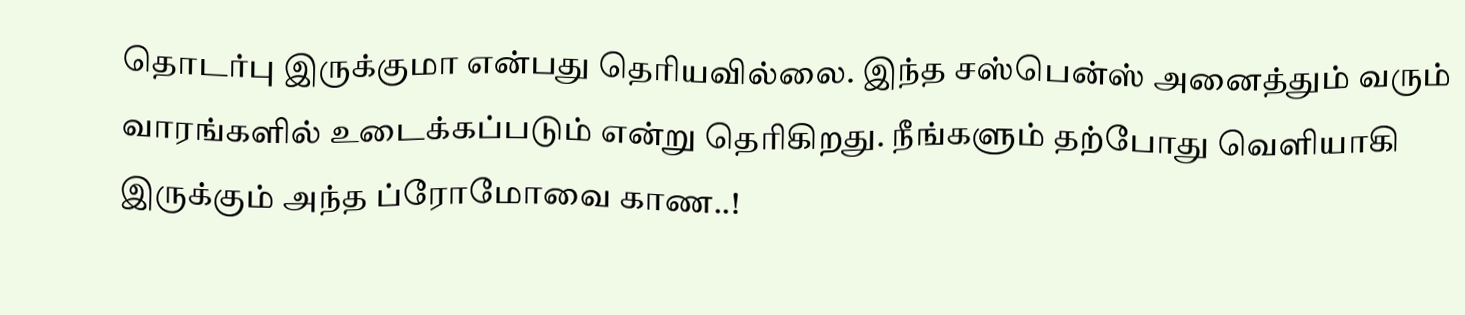தொடர்பு இருக்குமா என்பது தெரியவில்லை. இந்த சஸ்பென்ஸ் அனைத்தும் வரும் வாரங்களில் உடைக்கப்படும் என்று தெரிகிறது. நீங்களும் தற்போது வெளியாகி இருக்கும் அந்த ப்ரோமோவை காண..!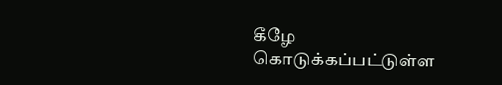கீழே கொடுக்கப்பட்டுள்ள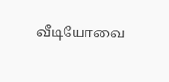வீடியோவை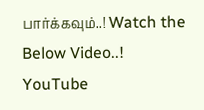பார்க்கவும்..! Watch the Below Video..!
YouTube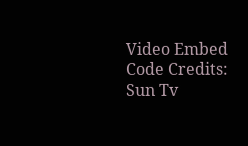Video Embed Code Credits: Sun Tv